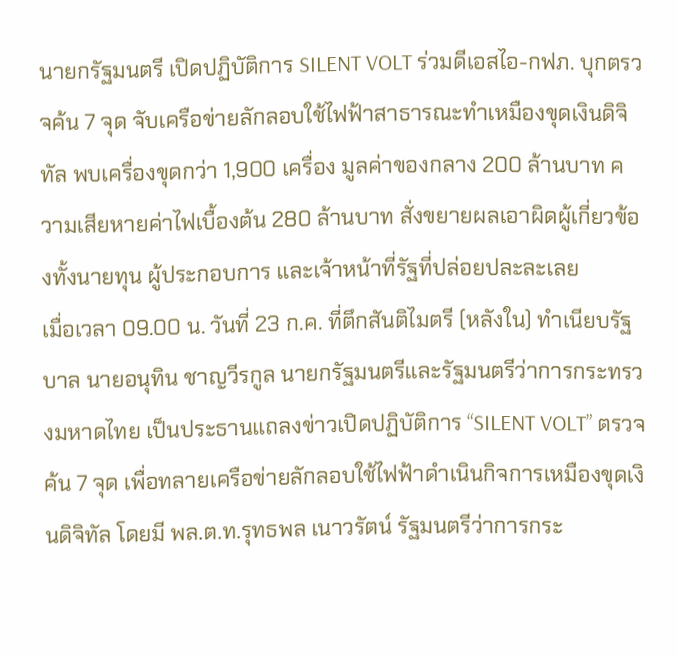นายกรัฐมนตรี เปิดปฏิบัติการ SILENT VOLT ร่วมดีเอสไอ-กฟภ. บุกตรวจค้น 7 จุด จับเครือข่ายลักลอบใช้ไฟฟ้าสาธารณะทำเหมืองขุดเงินดิจิทัล พบเครื่องขุดกว่า 1,900 เครื่อง มูลค่าของกลาง 200 ล้านบาท ความเสียหายค่าไฟเบื้องต้น 280 ล้านบาท สั่งขยายผลเอาผิดผู้เกี่ยวข้องทั้งนายทุน ผู้ประกอบการ และเจ้าหน้าที่รัฐที่ปล่อยปละละเลย
เมื่อเวลา 09.00 น. วันที่ 23 ก.ค. ที่ตึกสันติไมตรี (หลังใน) ทำเนียบรัฐบาล นายอนุทิน ชาญวีรกูล นายกรัฐมนตรีและรัฐมนตรีว่าการกระทรวงมหาดไทย เป็นประธานแถลงข่าวเปิดปฏิบัติการ “SILENT VOLT” ตรวจค้น 7 จุด เพื่อทลายเครือข่ายลักลอบใช้ไฟฟ้าดำเนินกิจการเหมืองขุดเงินดิจิทัล โดยมี พล.ต.ท.รุทธพล เนาวรัตน์ รัฐมนตรีว่าการกระ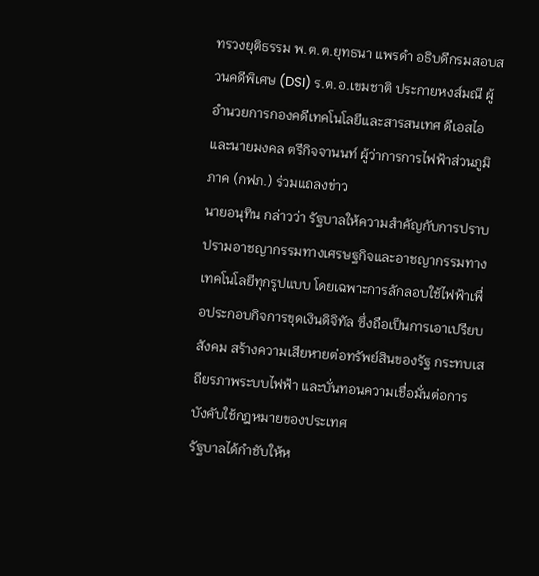ทรวงยุติธรรม พ.ต.ต.ยุทธนา แพรดำ อธิบดีกรมสอบสวนคดีพิเศษ (DSI) ร.ต.อ.เขมชาติ ประกายหงส์มณี ผู้อำนวยการกองคดีเทคโนโลยีและสารสนเทศ ดีเอสไอ และนายมงคล ตรีกิจจานนท์ ผู้ว่าการการไฟฟ้าส่วนภูมิภาค (กฟภ.) ร่วมแถลงข่าว
นายอนุทิน กล่าวว่า รัฐบาลให้ความสำคัญกับการปราบปรามอาชญากรรมทางเศรษฐกิจและอาชญากรรมทางเทคโนโลยีทุกรูปแบบ โดยเฉพาะการลักลอบใช้ไฟฟ้าเพื่อประกอบกิจการขุดเงินดิจิทัล ซึ่งถือเป็นการเอาเปรียบสังคม สร้างความเสียหายต่อทรัพย์สินของรัฐ กระทบเสถียรภาพระบบไฟฟ้า และบั่นทอนความเชื่อมั่นต่อการบังคับใช้กฎหมายของประเทศ
รัฐบาลได้กำชับให้ห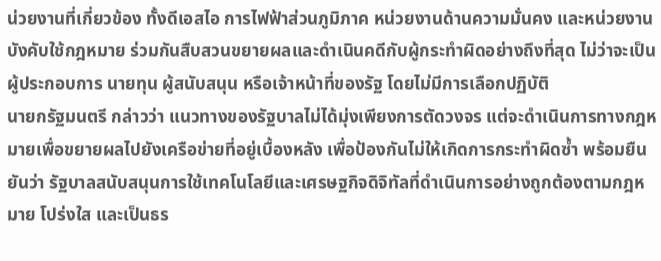น่วยงานที่เกี่ยวข้อง ทั้งดีเอสไอ การไฟฟ้าส่วนภูมิภาค หน่วยงานด้านความมั่นคง และหน่วยงานบังคับใช้กฎหมาย ร่วมกันสืบสวนขยายผลและดำเนินคดีกับผู้กระทำผิดอย่างถึงที่สุด ไม่ว่าจะเป็นผู้ประกอบการ นายทุน ผู้สนับสนุน หรือเจ้าหน้าที่ของรัฐ โดยไม่มีการเลือกปฏิบัติ
นายกรัฐมนตรี กล่าวว่า แนวทางของรัฐบาลไม่ได้มุ่งเพียงการตัดวงจร แต่จะดำเนินการทางกฎหมายเพื่อขยายผลไปยังเครือข่ายที่อยู่เบื้องหลัง เพื่อป้องกันไม่ให้เกิดการกระทำผิดซ้ำ พร้อมยืนยันว่า รัฐบาลสนับสนุนการใช้เทคโนโลยีและเศรษฐกิจดิจิทัลที่ดำเนินการอย่างถูกต้องตามกฎหมาย โปร่งใส และเป็นธร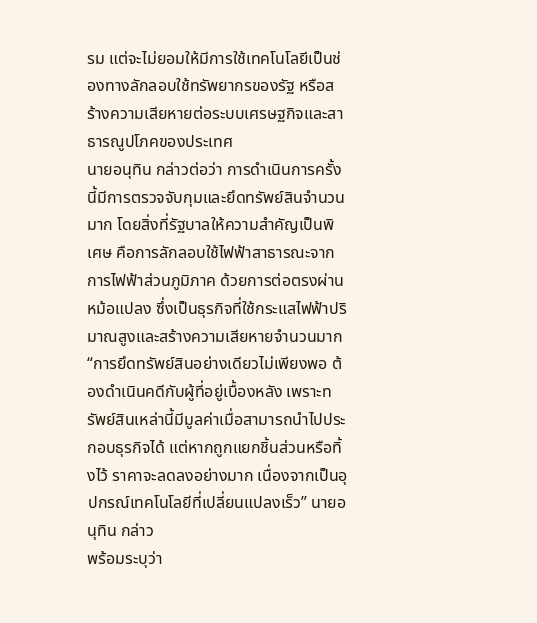รม แต่จะไม่ยอมให้มีการใช้เทคโนโลยีเป็นช่องทางลักลอบใช้ทรัพยากรของรัฐ หรือสร้างความเสียหายต่อระบบเศรษฐกิจและสาธารณูปโภคของประเทศ
นายอนุทิน กล่าวต่อว่า การดำเนินการครั้งนี้มีการตรวจจับกุมและยึดทรัพย์สินจำนวนมาก โดยสิ่งที่รัฐบาลให้ความสำคัญเป็นพิเศษ คือการลักลอบใช้ไฟฟ้าสาธารณะจากการไฟฟ้าส่วนภูมิภาค ด้วยการต่อตรงผ่านหม้อแปลง ซึ่งเป็นธุรกิจที่ใช้กระแสไฟฟ้าปริมาณสูงและสร้างความเสียหายจำนวนมาก
“การยึดทรัพย์สินอย่างเดียวไม่เพียงพอ ต้องดำเนินคดีกับผู้ที่อยู่เบื้องหลัง เพราะทรัพย์สินเหล่านี้มีมูลค่าเมื่อสามารถนำไปประกอบธุรกิจได้ แต่หากถูกแยกชิ้นส่วนหรือทิ้งไว้ ราคาจะลดลงอย่างมาก เนื่องจากเป็นอุปกรณ์เทคโนโลยีที่เปลี่ยนแปลงเร็ว” นายอนุทิน กล่าว
พร้อมระบุว่า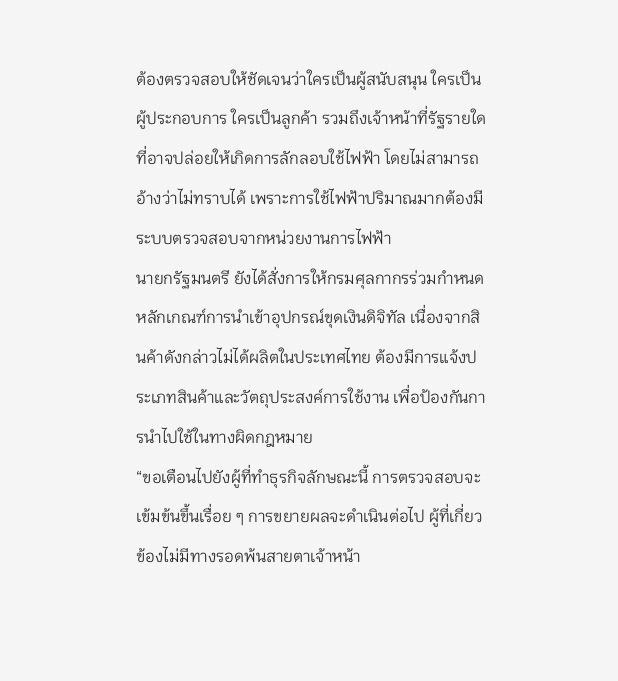ต้องตรวจสอบให้ชัดเจนว่าใครเป็นผู้สนับสนุน ใครเป็นผู้ประกอบการ ใครเป็นลูกค้า รวมถึงเจ้าหน้าที่รัฐรายใดที่อาจปล่อยให้เกิดการลักลอบใช้ไฟฟ้า โดยไม่สามารถอ้างว่าไม่ทราบได้ เพราะการใช้ไฟฟ้าปริมาณมากต้องมีระบบตรวจสอบจากหน่วยงานการไฟฟ้า
นายกรัฐมนตรี ยังได้สั่งการให้กรมศุลกากรร่วมกำหนดหลักเกณฑ์การนำเข้าอุปกรณ์ขุดเงินดิจิทัล เนื่องจากสินค้าดังกล่าวไม่ได้ผลิตในประเทศไทย ต้องมีการแจ้งประเภทสินค้าและวัตถุประสงค์การใช้งาน เพื่อป้องกันการนำไปใช้ในทางผิดกฎหมาย
“ขอเตือนไปยังผู้ที่ทำธุรกิจลักษณะนี้ การตรวจสอบจะเข้มข้นขึ้นเรื่อย ๆ การขยายผลจะดำเนินต่อไป ผู้ที่เกี่ยวข้องไม่มีทางรอดพ้นสายตาเจ้าหน้า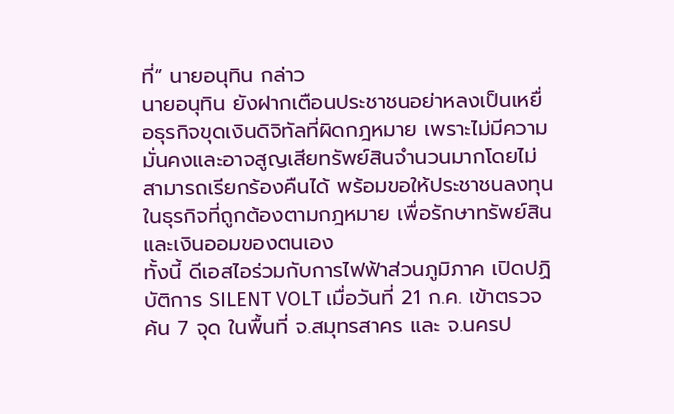ที่” นายอนุทิน กล่าว
นายอนุทิน ยังฝากเตือนประชาชนอย่าหลงเป็นเหยื่อธุรกิจขุดเงินดิจิทัลที่ผิดกฎหมาย เพราะไม่มีความมั่นคงและอาจสูญเสียทรัพย์สินจำนวนมากโดยไม่สามารถเรียกร้องคืนได้ พร้อมขอให้ประชาชนลงทุนในธุรกิจที่ถูกต้องตามกฎหมาย เพื่อรักษาทรัพย์สินและเงินออมของตนเอง
ทั้งนี้ ดีเอสไอร่วมกับการไฟฟ้าส่วนภูมิภาค เปิดปฏิบัติการ SILENT VOLT เมื่อวันที่ 21 ก.ค. เข้าตรวจค้น 7 จุด ในพื้นที่ จ.สมุทรสาคร และ จ.นครป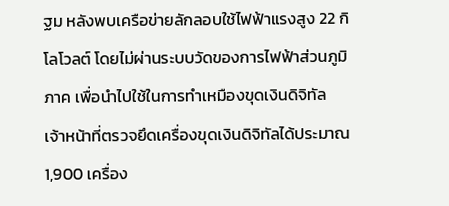ฐม หลังพบเครือข่ายลักลอบใช้ไฟฟ้าแรงสูง 22 กิโลโวลต์ โดยไม่ผ่านระบบวัดของการไฟฟ้าส่วนภูมิภาค เพื่อนำไปใช้ในการทำเหมืองขุดเงินดิจิทัล
เจ้าหน้าที่ตรวจยึดเครื่องขุดเงินดิจิทัลได้ประมาณ 1,900 เครื่อง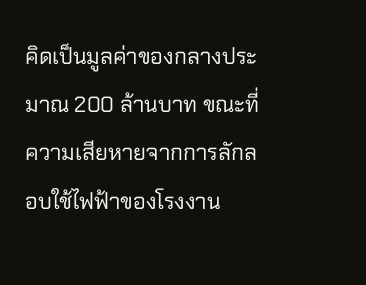คิดเป็นมูลค่าของกลางประมาณ 200 ล้านบาท ขณะที่ความเสียหายจากการลักลอบใช้ไฟฟ้าของโรงงาน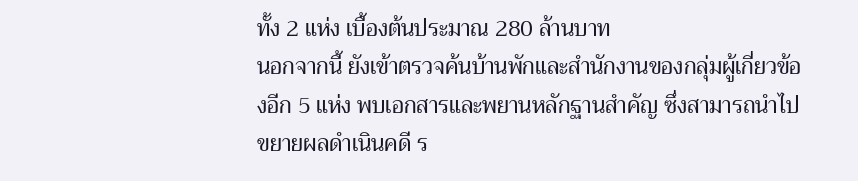ทั้ง 2 แห่ง เบื้องต้นประมาณ 280 ล้านบาท
นอกจากนี้ ยังเข้าตรวจค้นบ้านพักและสำนักงานของกลุ่มผู้เกี่ยวข้องอีก 5 แห่ง พบเอกสารและพยานหลักฐานสำคัญ ซึ่งสามารถนำไปขยายผลดำเนินคดี ร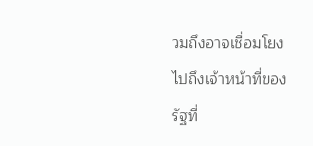วมถึงอาจเชื่อมโยงไปถึงเจ้าหน้าที่ของรัฐที่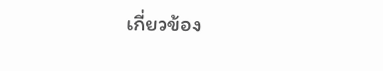เกี่ยวข้อง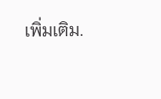เพิ่มเติม.